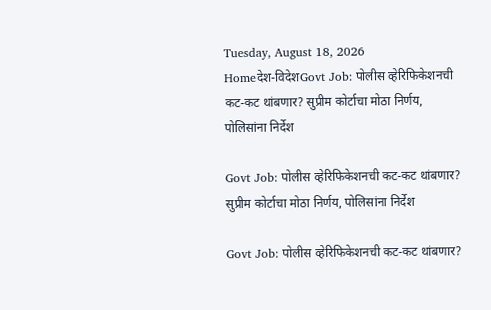Tuesday, August 18, 2026
Homeदेश-विदेशGovt Job: पोलीस व्हेरिफिकेशनची कट-कट थांबणार? सुप्रीम कोर्टाचा मोठा निर्णय, पोलिसांना निर्देश

Govt Job: पोलीस व्हेरिफिकेशनची कट-कट थांबणार? सुप्रीम कोर्टाचा मोठा निर्णय, पोलिसांना निर्देश

Govt Job: पोलीस व्हेरिफिकेशनची कट-कट थांबणार?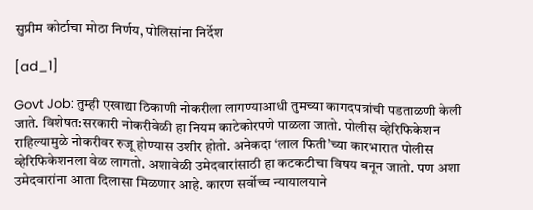सुप्रीम कोर्टाचा मोठा निर्णय, पोलिसांना निर्देश

[ad_1]

Govt Job: तुम्ही एखाद्या ठिकाणी नोकरीला लागण्याआधी तुमच्या कागदपत्रांची पडताळणी केली जाते. विशेषत:सरकारी नोकरीवेळी हा नियम काटेकोरपणे पाळला जातो. पोलीस व्हेरिफिकेशन राहिल्यामुळे नोकरीवर रुजू होण्यास उशीर होतो. अनेकदा ‘लाल फिती’च्या कारभारात पोलीस व्हेरिफिकेशनला वेळ लागतो. अशावेळी उमेदवारांसाठी हा कटकटीचा विषय बनून जातो. पण अशा उमेदवारांना आता दिलासा मिळणार आहे. कारण सर्वोच्च न्यायालयाने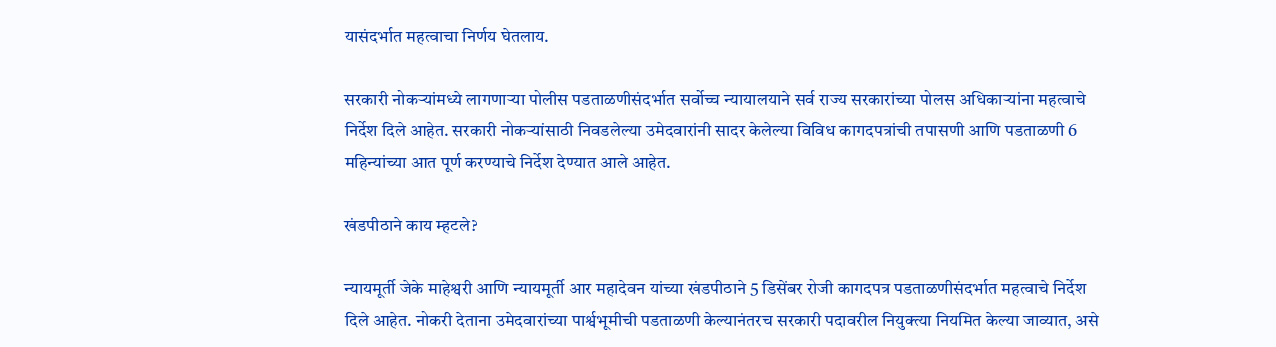यासंदर्भात महत्वाचा निर्णय घेतलाय.

सरकारी नोकऱ्यांमध्ये लागणाऱ्या पोलीस पडताळणीसंदर्भात सर्वोच्च न्यायालयाने सर्व राज्य सरकारांच्या पोलस अधिकाऱ्यांना महत्वाचे निर्देश दिले आहेत. सरकारी नोकऱ्यांसाठी निवडलेल्या उमेदवारांनी सादर केलेल्या विविध कागदपत्रांची तपासणी आणि पडताळणी 6 महिन्यांच्या आत पूर्ण करण्याचे निर्देश देण्यात आले आहेत.

खंडपीठाने काय म्हटले?

न्यायमूर्ती जेके माहेश्वरी आणि न्यायमूर्ती आर महादेवन यांच्या खंडपीठाने 5 डिसेंबर रोजी कागदपत्र पडताळणीसंदर्भात महत्वाचे निर्देश दिले आहेत. नोकरी देताना उमेदवारांच्या पार्श्वभूमीची पडताळणी केल्यानंतरच सरकारी पदावरील नियुक्त्या नियमित केल्या जाव्यात, असे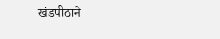खंडपीठाने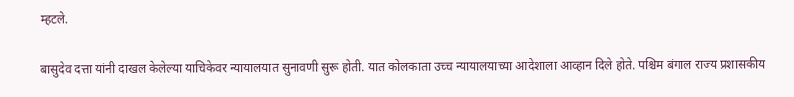म्हटले.

बासुदेव दत्ता यांनी दाखल केलेल्या याचिकेवर न्यायालयात सुनावणी सुरू होती. यात कोलकाता उच्च न्यायालयाच्या आदेशाला आव्हान दिले होते. पश्चिम बंगाल राज्य प्रशासकीय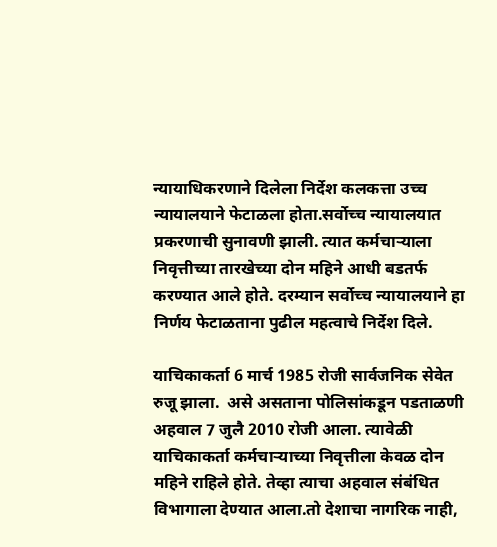न्यायाधिकरणाने दिलेला निर्देश कलकत्ता उच्च न्यायालयाने फेटाळला होता.सर्वोच्च न्यायालयात प्रकरणाची सुनावणी झाली. त्यात कर्मचाऱ्याला निवृत्तीच्या तारखेच्या दोन महिने आधी बडतर्फ करण्यात आले होते. दरम्यान सर्वोच्च न्यायालयाने हा निर्णय फेटाळताना पुढील महत्वाचे निर्देश दिले.

याचिकाकर्ता 6 मार्च 1985 रोजी सार्वजनिक सेवेत रुजू झाला.  असे असताना पोलिसांकडून पडताळणी अहवाल 7 जुलै 2010 रोजी आला. त्यावेळी याचिकाकर्ता कर्मचाऱ्याच्या निवृत्तीला केवळ दोन महिने राहिले होते. तेव्हा त्याचा अहवाल संबंधित विभागाला देण्यात आला.तो देशाचा नागरिक नाही,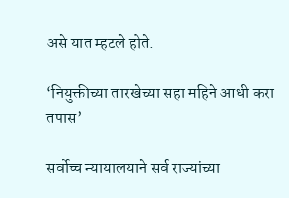असे यात म्हटले होते.

‘नियुक्तीच्या तारखेच्या सहा महिने आधी करा तपास’

सर्वोच्च न्यायालयाने सर्व राज्यांच्या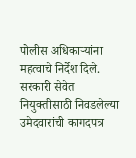पोलीस अधिकाऱ्यांना महत्वाचे निर्देश दिले. सरकारी सेवेत नियुक्तीसाठी निवडलेल्या उमेदवारांची कागदपत्र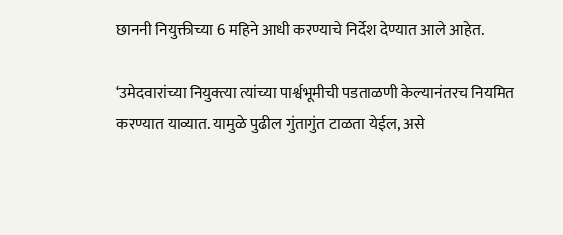छाननी नियुक्तीच्या 6 महिने आधी करण्याचे निर्देश देण्यात आले आहेत.

‘उमेदवारांच्या नियुक्त्या त्यांच्या पार्श्वभूमीची पडताळणी केल्यानंतरच नियमित करण्यात याव्यात. यामुळे पुढील गुंतागुंत टाळता येईल, असे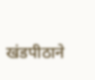खंडपीठाने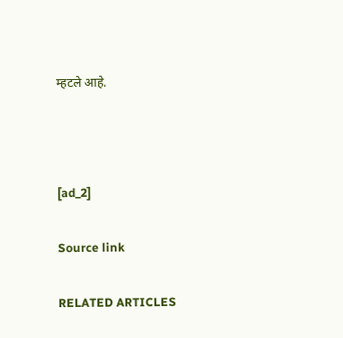म्हटले आहे.



[ad_2]

Source link

RELATED ARTICLES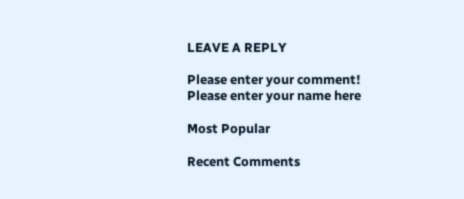LEAVE A REPLY

Please enter your comment!
Please enter your name here

Most Popular

Recent Comments